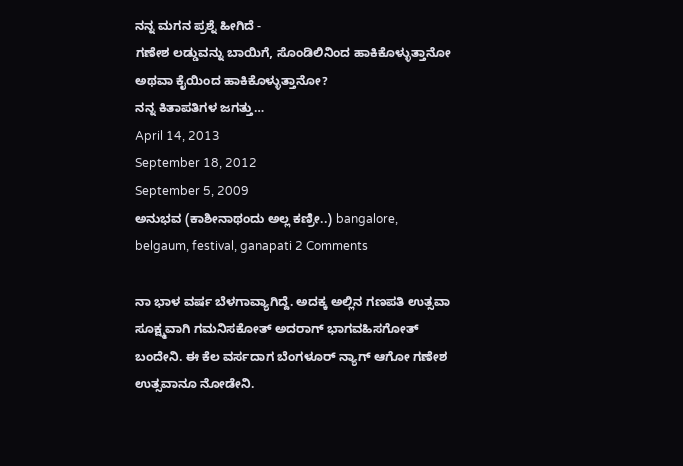ನನ್ನ ಮಗನ ಪ್ರಶ್ನೆ ಹೀಗಿದೆ -
ಗಣೇಶ ಲಡ್ಡುವನ್ನು ಬಾಯಿಗೆ, ಸೊಂಡಿಲಿನಿಂದ ಹಾಕಿಕೊಳ್ಳುತ್ತಾನೋ ಅಥವಾ ಕೈಯಿಂದ ಹಾಕಿಕೊಳ್ಳುತ್ತಾನೋ?
ನನ್ನ ಕಿತಾಪತಿಗಳ ಜಗತ್ತು…
April 14, 2013
September 18, 2012
September 5, 2009
ಅನುಭವ (ಕಾಶೀನಾಥಂದು ಅಲ್ಲ ಕಣ್ರೀ..) bangalore, belgaum, festival, ganapati 2 Comments

ನಾ ಭಾಳ ವರ್ಷ ಬೆಳಗಾವ್ಯಾಗಿದ್ದೆ. ಅದಕ್ಕ ಅಲ್ಲಿನ ಗಣಪತಿ ಉತ್ಸವಾ ಸೂಕ್ಷ್ಮವಾಗಿ ಗಮನಿಸಕೋತ್ ಅದರಾಗ್ ಭಾಗವಹಿಸಗೋತ್ ಬಂದೇನಿ. ಈ ಕೆಲ ವರ್ಸದಾಗ ಬೆಂಗಳೂರ್ ನ್ಯಾಗ್ ಆಗೋ ಗಣೇಶ ಉತ್ಸವಾನೂ ನೋಡೇನಿ.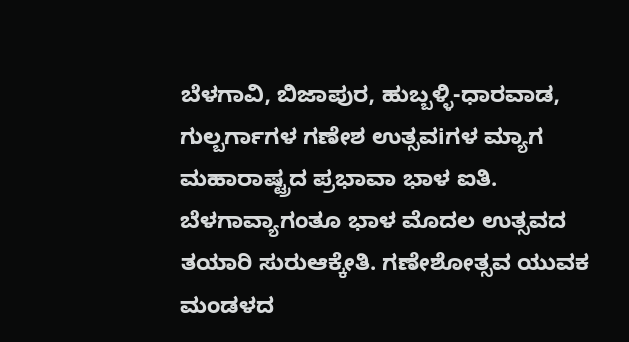ಬೆಳಗಾವಿ, ಬಿಜಾಪುರ, ಹುಬ್ಬಳ್ಳಿ-ಧಾರವಾಡ, ಗುಲ್ಬರ್ಗಾಗಳ ಗಣೇಶ ಉತ್ಸವiಗಳ ಮ್ಯಾಗ ಮಹಾರಾಷ್ಟ್ರದ ಪ್ರಭಾವಾ ಭಾಳ ಐತಿ. ಬೆಳಗಾವ್ಯಾಗಂತೂ ಭಾಳ ಮೊದಲ ಉತ್ಸವದ ತಯಾರಿ ಸುರುಆಕ್ಕೇತಿ. ಗಣೇಶೋತ್ಸವ ಯುವಕ ಮಂಡಳದ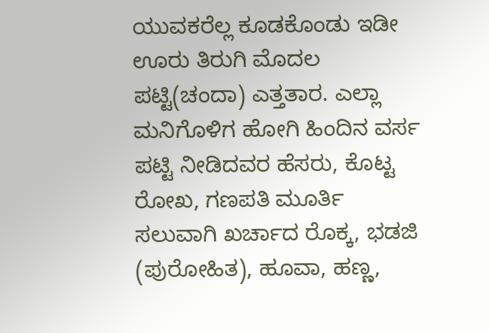ಯುವಕರೆಲ್ಲ ಕೂಡಕೊಂಡು ಇಡೀ ಊರು ತಿರುಗಿ ಮೊದಲ ಪಟ್ಟಿ(ಚಂದಾ) ಎತ್ತತಾರ. ಎಲ್ಲಾ ಮನಿಗೊಳಿಗ ಹೋಗಿ ಹಿಂದಿನ ವರ್ಸ ಪಟ್ಟಿ ನೀಡಿದವರ ಹೆಸರು, ಕೊಟ್ಟ ರೋಖ, ಗಣಪತಿ ಮೂರ್ತಿ ಸಲುವಾಗಿ ಖರ್ಚಾದ ರೊಕ್ಕ, ಭಡಜಿ (ಪುರೋಹಿತ), ಹೂವಾ, ಹಣ್ಣ,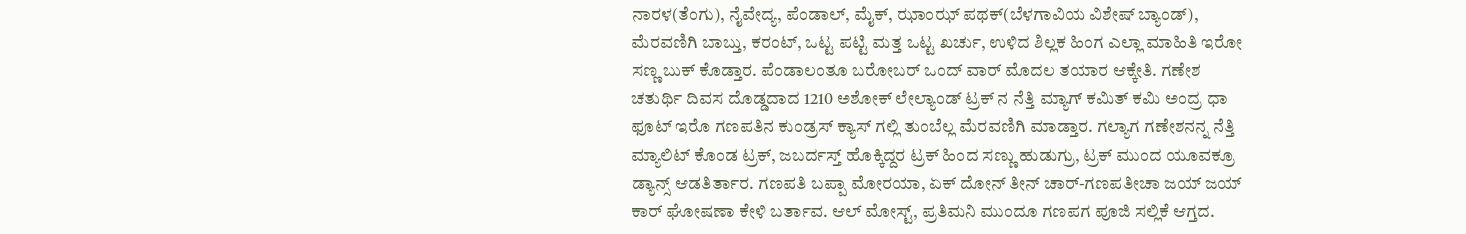ನಾರಳ(ತೆಂಗು), ನೈವೇದ್ಯ, ಪೆಂಡಾಲ್, ಮೈಕ್, ಝಾಂಝ್ ಪಥಕ್(ಬೆಳಗಾವಿಯ ವಿಶೇಷ್ ಬ್ಯಾಂಡ್), ಮೆರವಣಿಗಿ ಬಾಬ್ತು, ಕರಂಟ್, ಒಟ್ಟ ಪಟ್ಟಿ ಮತ್ತ ಒಟ್ಟ ಖರ್ಚು, ಉಳಿದ ಶಿಲ್ಲಕ ಹಿಂಗ ಎಲ್ಲಾ ಮಾಹಿತಿ ಇರೋ ಸಣ್ಣ ಬುಕ್ ಕೊಡ್ತಾರ. ಪೆಂಡಾಲಂತೂ ಬರೋಬರ್ ಒಂದ್ ವಾರ್ ಮೊದಲ ತಯಾರ ಆಕ್ಕೇತಿ. ಗಣೇಶ ಚತುರ್ಥಿ ದಿವಸ ದೊಡ್ಡದಾದ 1210 ಅಶೋಕ್ ಲೇಲ್ಯಾಂಡ್ ಟ್ರಕ್ ನ ನೆತ್ತಿ ಮ್ಯಾಗ್ ಕಮಿತ್ ಕಮಿ ಅಂದ್ರ ಧಾ ಫೂಟ್ ಇರೊ ಗಣಪತಿನ ಕುಂಡ್ರಸ್ ಕ್ಯಾಸ್ ಗಲ್ಲಿ ತುಂಬೆಲ್ಲ ಮೆರವಣಿಗಿ ಮಾಡ್ತಾರ. ಗಲ್ಯಾಗ ಗಣೇಶನನ್ನ ನೆತ್ತಿ ಮ್ಯಾಲಿಟ್ ಕೊಂಡ ಟ್ರಕ್, ಜಬರ್ದಸ್ತ್ ಹೊಕ್ಕಿದ್ದರ ಟ್ರಕ್ ಹಿಂದ ಸಣ್ಣು ಹುಡುಗ್ರು, ಟ್ರಕ್ ಮುಂದ ಯೂವಕ್ರೂ ಡ್ಯಾನ್ಸ್ ಆಡತಿರ್ತಾರ. ಗಣಪತಿ ಬಪ್ಪಾ ಮೋರಯಾ, ಏಕ್ ದೋನ್ ತೀನ್ ಚಾರ್-ಗಣಪತೀಚಾ ಜಯ್ ಜಯ್ ಕಾರ್ ಘೋಷಣಾ ಕೇಳಿ ಬರ್ತಾವ. ಆಲ್ ಮೋಸ್ಟ್, ಪ್ರತಿಮನಿ ಮುಂದೂ ಗಣಪಗ ಪೂಜಿ ಸಲ್ಲಿಕೆ ಆಗ್ತದ.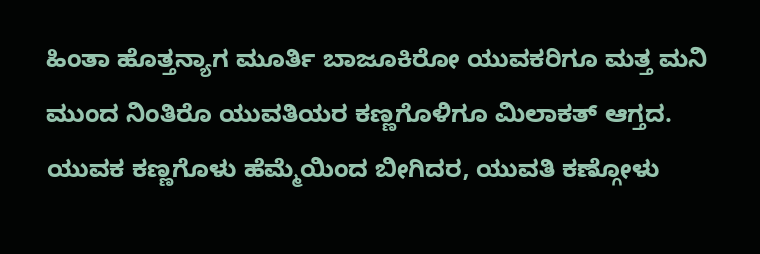ಹಿಂತಾ ಹೊತ್ತನ್ಯಾಗ ಮೂರ್ತಿ ಬಾಜೂಕಿರೋ ಯುವಕರಿಗೂ ಮತ್ತ ಮನಿ ಮುಂದ ನಿಂತಿರೊ ಯುವತಿಯರ ಕಣ್ಣಗೊಳಿಗೂ ಮಿಲಾಕತ್ ಆಗ್ತದ. ಯುವಕ ಕಣ್ಣಗೊಳು ಹೆಮ್ಮೆಯಿಂದ ಬೀಗಿದರ, ಯುವತಿ ಕಣ್ಗೋಳು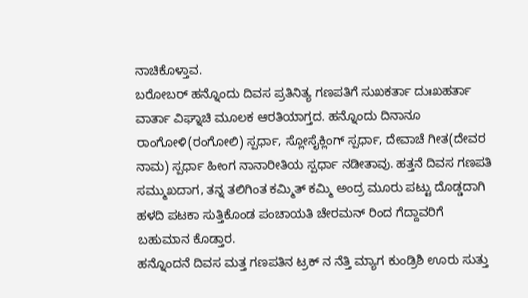ನಾಚಿಕೊಳ್ತಾವ.
ಬರೋಬರ್ ಹನ್ನೊಂದು ದಿವಸ ಪ್ರತಿನಿತ್ಯ ಗಣಪತಿಗೆ ಸುಖಕರ್ತಾ ದುಃಖಹರ್ತಾ ವಾರ್ತಾ ವಿಘ್ನಾಚಿ ಮೂಲಕ ಆರತಿಯಾಗ್ತದ. ಹನ್ನೊಂದು ದಿನಾನೂ ರಾಂಗೋಳಿ(ರಂಗೋಲಿ) ಸ್ಪರ್ಧಾ, ಸ್ಲೋಸೈಕ್ಲಿಂಗ್ ಸ್ಪರ್ಧಾ, ದೇವಾಚೆ ಗೀತ(ದೇವರ ನಾಮ) ಸ್ಪರ್ಧಾ ಹೀಂಗ ನಾನಾರೀತಿಯ ಸ್ಪರ್ಧಾ ನಡೀತಾವು. ಹತ್ತನೆ ದಿವಸ ಗಣಪತಿ ಸಮ್ಮುಖದಾಗ, ತನ್ನ ತಲಿಗಿಂತ ಕಮ್ಮಿತ್ ಕಮ್ಮಿ ಅಂದ್ರ ಮೂರು ಪಟ್ಟು ದೊಡ್ಡದಾಗಿ ಹಳದಿ ಪಟಕಾ ಸುತ್ತಿಕೊಂಡ ಪಂಚಾಯತಿ ಚೇರಮನ್ ರಿಂದ ಗೆದ್ದಾವರಿಗೆ ಬಹುಮಾನ ಕೊಡ್ತಾರ.
ಹನ್ನೊಂದನೆ ದಿವಸ ಮತ್ತ ಗಣಪತಿನ ಟ್ರಕ್ ನ ನೆತ್ತಿ ಮ್ಯಾಗ ಕುಂಡ್ರಿಶಿ ಊರು ಸುತ್ತು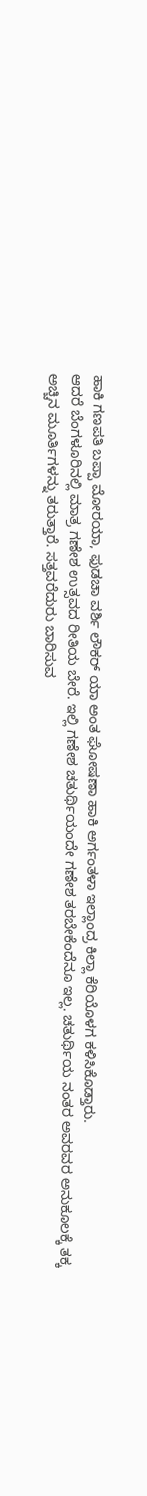ಹಾಕಿ ಗಣಪತಿ ಬಪ್ಪಾ ಮೋರಯಾ, ಫುಡಚಾ ವರ್ಶಿ ಲೌಕರ್ ಯಾ ಅಂತ ಘೋಷಣಾ ಹಾಕಿ ಅರ್ಗಂತಳಾ ಇಲ್ಲಾಂದ್ರ ಕಿಲ್ಲಾ ಕೆರಿಯೊಳಗ ಕಳಿಸಿಕೊಡ್ತಾರು.
ಆದರೆ ಬೆಂಗಳೂರಿನಲ್ಲಿ ಮಾತ್ರ ಗಣೇಶ ಉತ್ಸವದ ರೀತಿಯ ಬೇರೆ. ಇಲ್ಲಿ ಗಣೇಶ ಚತುರ್ಥಿಯಂದೇ ಗಣೇಶ ತರಬೇಕೆಂದೆನೂ ಇಲ್ಲ. ಚತುರ್ಥಿಯ ನಂತರ ಅವರವರ ಅನುಕೂಲಕ್ಕೆ ತಕ್ಕ ಅಚ್ಚಿನ ಮೂರ್ತಿಗಳನ್ನು ತರುತ್ತಾರೆ. ಸತ್ತವರೆದುರು ಬಾರಿಸುವ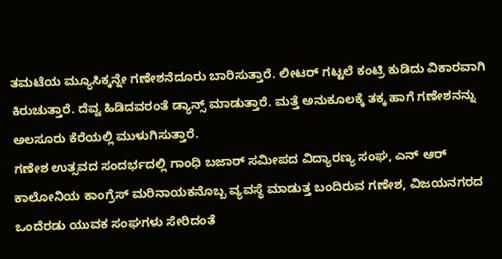ತಮಟೆಯ ಮ್ಯೂಸಿಕ್ಕನ್ನೇ ಗಣೇಶನೆದೂರು ಬಾರಿಸುತ್ತಾರೆ. ಲೀಟರ್ ಗಟ್ಟಲೆ ಕಂಟ್ರಿ ಕುಡಿದು ವಿಕಾರವಾಗಿ ಕಿರುಚುತ್ತಾರೆ. ದೆವ್ವ ಹಿಡಿದವರಂತೆ ಡ್ಯಾನ್ಸ್ ಮಾಡುತ್ತಾರೆ. ಮತ್ತೆ ಅನುಕೂಲಕ್ಕೆ ತಕ್ಕ ಹಾಗೆ ಗಣೇಶನನ್ನು ಅಲಸೂರು ಕೆರೆಯಲ್ಲಿ ಮುಳುಗಿಸುತ್ತಾರೆ.
ಗಣೇಶ ಉತ್ಸವದ ಸಂದರ್ಭದಲ್ಲಿ ಗಾಂಧಿ ಬಜಾರ್ ಸಮೀಪದ ವಿದ್ಯಾರಣ್ಯ ಸಂಘ, ಎನ್ ಆರ್ ಕಾಲೋನಿಯ ಕಾಂಗ್ರೆಸ್ ಮರಿನಾಯಕನೊಬ್ಬ ವ್ಯವಸ್ಥೆ ಮಾಡುತ್ತ ಬಂದಿರುವ ಗಣೇಶ, ವಿಜಯನಗರದ ಒಂದೆರಡು ಯುವಕ ಸಂಘಗಳು ಸೇರಿದಂತೆ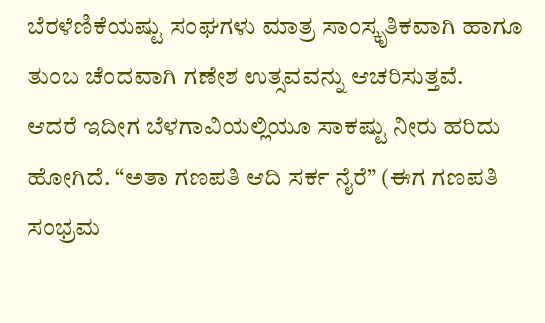ಬೆರಳೆಣಿಕೆಯಷ್ಟು ಸಂಘಗಳು ಮಾತ್ರ ಸಾಂಸ್ಕೃತಿಕವಾಗಿ ಹಾಗೂ ತುಂಬ ಚೆಂದವಾಗಿ ಗಣೇಶ ಉತ್ಸವವನ್ನು ಆಚರಿಸುತ್ತವೆ.
ಆದರೆ ಇದೀಗ ಬೆಳಗಾವಿಯಲ್ಲಿಯೂ ಸಾಕಷ್ಟು ನೀರು ಹರಿದು ಹೋಗಿದೆ. “ಅತಾ ಗಣಪತಿ ಆದಿ ಸರ್ಕ ನೈರೆ” (ಈಗ ಗಣಪತಿ ಸಂಭ್ರಮ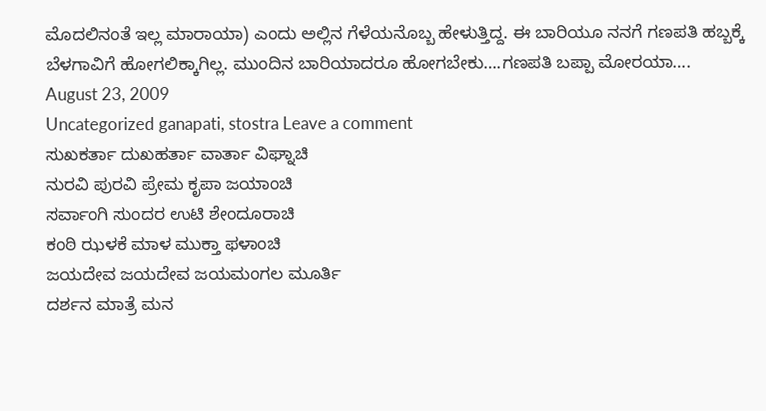ಮೊದಲಿನಂತೆ ಇಲ್ಲ ಮಾರಾಯಾ) ಎಂದು ಅಲ್ಲಿನ ಗೆಳೆಯನೊಬ್ಬ ಹೇಳುತ್ತಿದ್ದ. ಈ ಬಾರಿಯೂ ನನಗೆ ಗಣಪತಿ ಹಬ್ಬಕ್ಕೆ ಬೆಳಗಾವಿಗೆ ಹೋಗಲಿಕ್ಕಾಗಿಲ್ಲ. ಮುಂದಿನ ಬಾರಿಯಾದರೂ ಹೋಗಬೇಕು….ಗಣಪತಿ ಬಪ್ಪಾ ಮೋರಯಾ….
August 23, 2009
Uncategorized ganapati, stostra Leave a comment
ಸುಖಕರ್ತಾ ದುಖಹರ್ತಾ ವಾರ್ತಾ ವಿಘ್ನಾಚಿ
ನುರವಿ ಪುರವಿ ಪ್ರೇಮ ಕೃಪಾ ಜಯಾಂಚಿ
ಸರ್ವಾಂಗಿ ಸುಂದರ ಉಟಿ ಶೇಂದೂರಾಚಿ
ಕಂಠಿ ಝಳಕೆ ಮಾಳ ಮುಕ್ತಾ ಫಳಾಂಚಿ
ಜಯದೇವ ಜಯದೇವ ಜಯಮಂಗಲ ಮೂರ್ತಿ
ದರ್ಶನ ಮಾತ್ರೆ ಮನ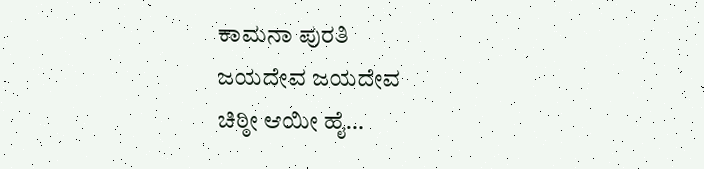ಕಾಮನಾ ಪುರತಿ
ಜಯದೇವ ಜಯದೇವ
ಚಿಠ್ಠೀ ಆಯೀ ಹೈ…